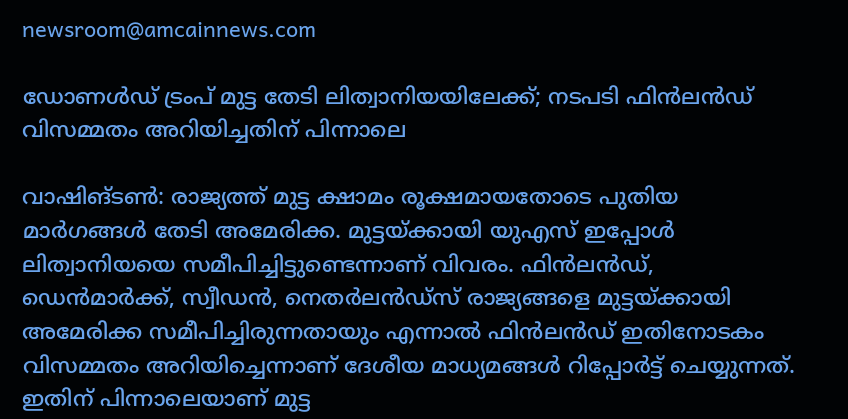newsroom@amcainnews.com

ഡോണൾഡ് ട്രംപ് മുട്ട തേടി ലിത്വാനിയയിലേക്ക്; നടപടി ഫിൻലൻഡ് വിസമ്മതം അറിയിച്ചതിന് പിന്നാലെ

വാഷിങ്ടൺ: രാജ്യത്ത് മുട്ട ക്ഷാമം രൂക്ഷമായതോടെ പുതിയ മാർഗങ്ങൾ തേടി അമേരിക്ക. മുട്ടയ്ക്കായി യുഎസ് ഇപ്പോൾ ലിത്വാനിയയെ സമീപിച്ചിട്ടുണ്ടെന്നാണ് വിവരം. ഫിൻലൻഡ്, ഡെൻമാർക്ക്, സ്വീഡൻ, നെതർലൻഡ്സ് രാജ്യങ്ങളെ മുട്ടയ്ക്കായി അമേരിക്ക സമീപിച്ചിരുന്നതായും എന്നാൽ ഫിൻലൻഡ് ഇതിനോടകം വിസമ്മതം അറിയിച്ചെന്നാണ് ദേശീയ മാധ്യമങ്ങൾ റിപ്പോർട്ട് ചെയ്യുന്നത്. ഇതിന് പിന്നാലെയാണ് മുട്ട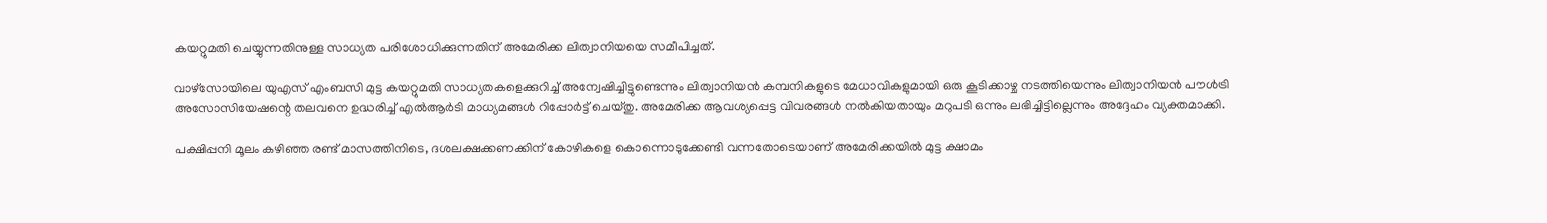കയറ്റുമതി ചെയ്യുന്നതിനുള്ള സാധ്യത പരിശോധിക്കുന്നതിന് അമേരിക്ക ലിത്വാനിയയെ സമീപിച്ചത്.

വാഴ്‌സോയിലെ യുഎസ് എംബസി മുട്ട കയറ്റുമതി സാധ്യതകളെക്കുറിച്ച് അന്വേഷിച്ചിട്ടുണ്ടെന്നും ലിത്വാനിയൻ കമ്പനികളുടെ മേധാവികളുമായി ഒരു കൂടിക്കാഴ്ച നടത്തിയെന്നും ലിത്വാനിയൻ പൗൾട്രി അസോസിയേഷന്റെ തലവനെ ഉദ്ധരിച്ച് എൽആർടി മാധ്യമങ്ങൾ റിപ്പോർട്ട് ചെയ്തു. അമേരിക്ക ആവശ്യപ്പെട്ട വിവരങ്ങൾ നൽകിയതായും മറുപടി ഒന്നും ലഭിച്ചിട്ടില്ലെന്നും അദ്ദേഹം വ്യക്തമാക്കി.

പക്ഷിപ്പനി മൂലം കഴിഞ്ഞ രണ്ട് മാസത്തിനിടെ, ദശലക്ഷക്കണക്കിന് കോഴികളെ കൊന്നൊടുക്കേണ്ടി വന്നതോടെയാണ് അമേരിക്കയിൽ മുട്ട ക്ഷാമം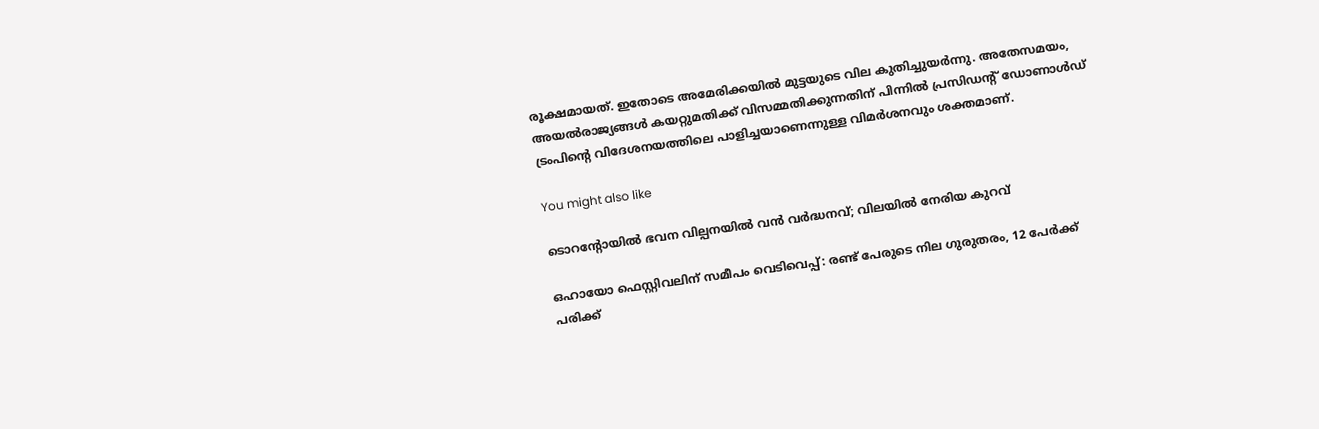രൂക്ഷമായത്. ഇതോടെ അമേരിക്കയിൽ മുട്ടയുടെ വില കുതിച്ചുയർന്നു. അതേസമയം, അയൽരാജ്യങ്ങൾ കയറ്റുമതിക്ക് വിസമ്മതിക്കുന്നതിന് പിന്നിൽ പ്രസിഡന്റ് ഡോണാൾഡ് ട്രംപിന്റെ വിദേശനയത്തിലെ പാളിച്ചയാണെന്നുള്ള വിമർശനവും ശക്തമാണ്.

You might also like

ടൊറന്റോയിൽ ഭവന വില്പനയിൽ വൻ വർദ്ധനവ്; വിലയിൽ നേരിയ കുറവ്

ഒഹായോ ഫെസ്റ്റിവലിന് സമീപം വെടിവെപ്പ്: രണ്ട് പേരുടെ നില ഗുരുതരം, 12 പേർക്ക് പരിക്ക്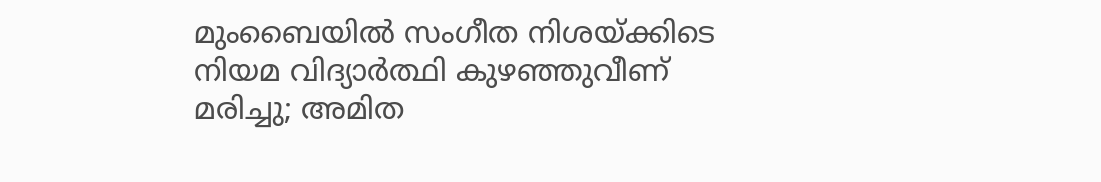മുംബൈയിൽ സംഗീത നിശയ്ക്കിടെ നിയമ വിദ്യാർത്ഥി കുഴഞ്ഞുവീണ് മരിച്ചു; അമിത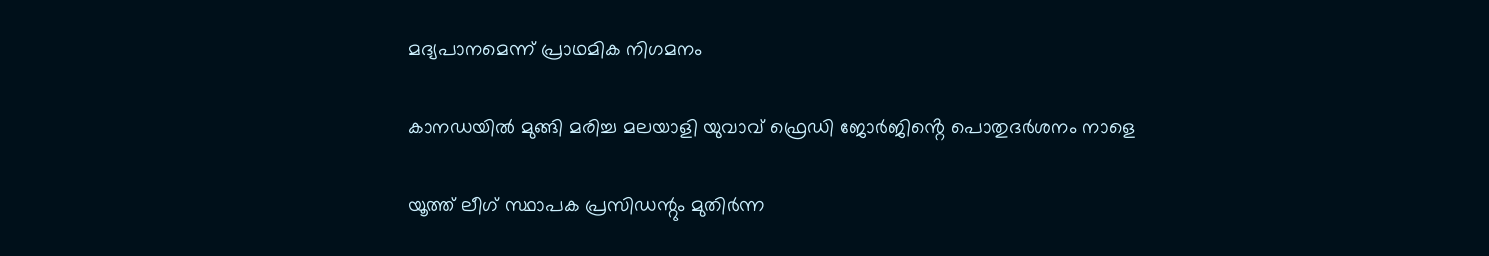മദ്യപാനമെന്ന് പ്രാഥമിക നിഗമനം

കാനഡയിൽ മുങ്ങി മരിച്ച മലയാളി യുവാവ് ഫ്രെഡി ജോർജിൻ്റെ പൊതുദർശനം നാളെ

യൂത്ത് ലീഗ് സ്ഥാപക പ്രസിഡന്റും മുതിർന്ന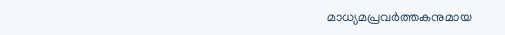മാധ്യമപ്രവർത്തകനുമായ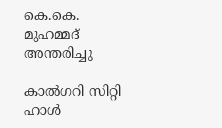കെ.കെ. മുഹമ്മദ് അന്തരിച്ചു

കാൽഗറി സിറ്റി ഹാൾ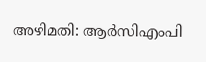അഴിമതി: ആർസിഎംപി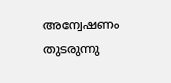അന്വേഷണം തുടരുന്നു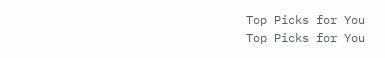Top Picks for You
Top Picks for You